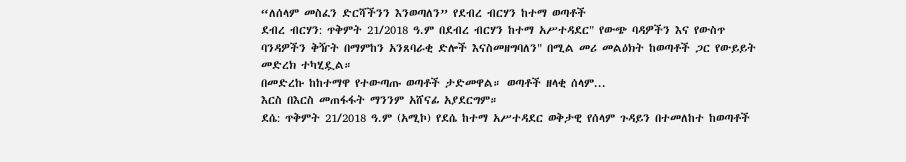“ለሰላም መስፈን ድርሻችንን እንወጣለን” የደብረ ብርሃን ከተማ ወጣቶች
ደብረ ብርሃን: ጥቅምት 21/2018 ዓ.ም በደብረ ብርሃን ከተማ አሥተዳደር" የውጭ ባዳዎችን እና የውስጥ ባንዳዎችን ቅዥት በማምከን አንጸባራቂ ድሎች እናስመዘግባለን" በሚል መሪ መልዕክት ከወጣቶች ጋር የውይይት መድረክ ተካሂዷል።
በመድረኩ ከከተማዋ የተውጣጡ ወጣቶች ታድመዋል። ወጣቶች ዘላቂ ሰላም...
እርስ በእርስ መጠፋፋት ማንንም አሸናፊ አያደርግም።
ደሴ: ጥቅምት 21/2018 ዓ.ም (አሚኮ) የደሴ ከተማ አሥተዳደር ወቅታዊ የሰላም ጉዳይን በተመለከተ ከወጣቶች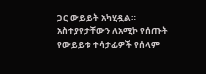ጋር ውይይት አካሂዷል።
አስተያየታቸውን ለአሚኮ የሰጡት የውይይቱ ተሳታፊዎች የሰላም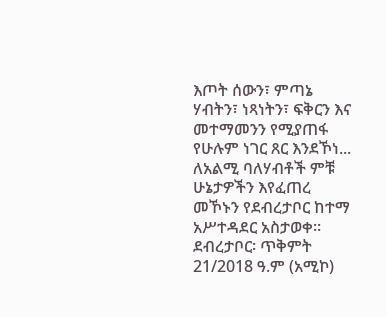እጦት ሰውን፣ ምጣኔ ሃብትን፣ ነጻነትን፣ ፍቅርን እና መተማመንን የሚያጠፋ የሁሉም ነገር ጸር እንደኾነ...
ለአልሚ ባለሃብቶች ምቹ ሁኔታዎችን እየፈጠረ መኾኑን የደብረታቦር ከተማ አሥተዳደር አስታወቀ።
ደብረታቦር፡ ጥቅምት 21/2018 ዓ.ም (አሚኮ)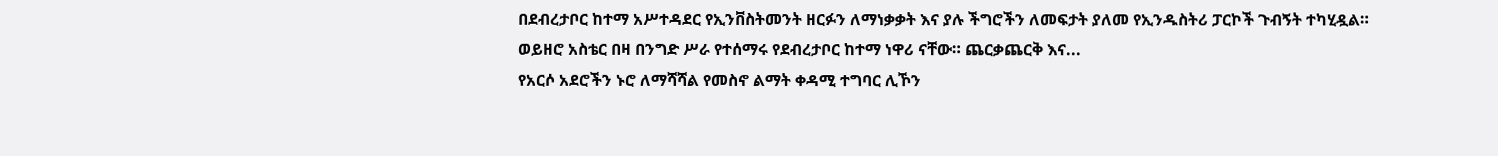በደብረታቦር ከተማ አሥተዳደር የኢንቨስትመንት ዘርፉን ለማነቃቃት እና ያሉ ችግሮችን ለመፍታት ያለመ የኢንዱስትሪ ፓርኮች ጉብኝት ተካሂዷል።
ወይዘሮ አስቴር በዛ በንግድ ሥራ የተሰማሩ የደብረታቦር ከተማ ነዋሪ ናቸው። ጨርቃጨርቅ እና...
የአርሶ አደሮችን ኑሮ ለማሻሻል የመስኖ ልማት ቀዳሚ ተግባር ሊኾን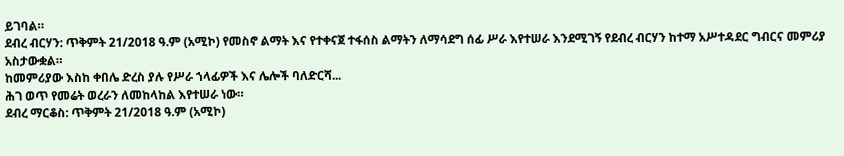ይገባል።
ደብረ ብርሃን: ጥቅምት 21/2018 ዓ.ም (አሚኮ) የመስኖ ልማት እና የተቀናጀ ተፋሰስ ልማትን ለማሳደግ ሰፊ ሥራ እየተሠራ እንደሚገኝ የደብረ ብርሃን ከተማ አሥተዳደር ግብርና መምሪያ አስታውቋል።
ከመምሪያው እስከ ቀበሌ ድረስ ያሉ የሥራ ኀላፊዎች እና ሌሎች ባለድርሻ...
ሕገ ወጥ የመሬት ወረራን ለመከላከል እየተሠራ ነው።
ደብረ ማርቆስ: ጥቅምት 21/2018 ዓ.ም (አሚኮ)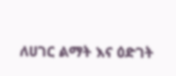ለሀገር ልማት እና ዕድገት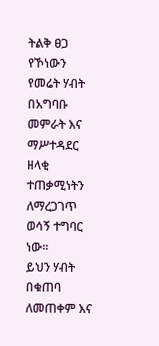ትልቅ ፀጋ የኾነውን የመሬት ሃብት በአግባቡ መምራት እና ማሥተዳደር ዘላቂ ተጠቃሚነትን ለማረጋገጥ ወሳኝ ተግባር ነው።
ይህን ሃብት በቁጠባ ለመጠቀም እና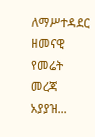ለማሥተዳደር ዘመናዊ የመሬት መረጃ አያያዝ...